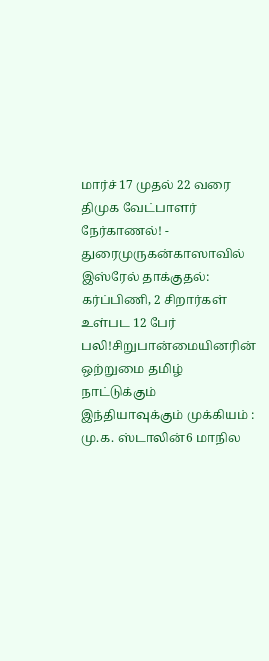மார்ச் 17 முதல் 22 வரை திமுக வேட்பாளர் நேர்காணல்! - துரைமுருகன்காஸாவில் இஸ்ரேல் தாக்குதல்: கர்ப்பிணி, 2 சிறார்கள் உள்பட 12 பேர் பலி!சிறுபான்மையினரின் ஒற்றுமை தமிழ் நாட்டுக்கும் இந்தியாவுக்கும் முக்கியம் : மு.க. ஸ்டாலின்6 மாநில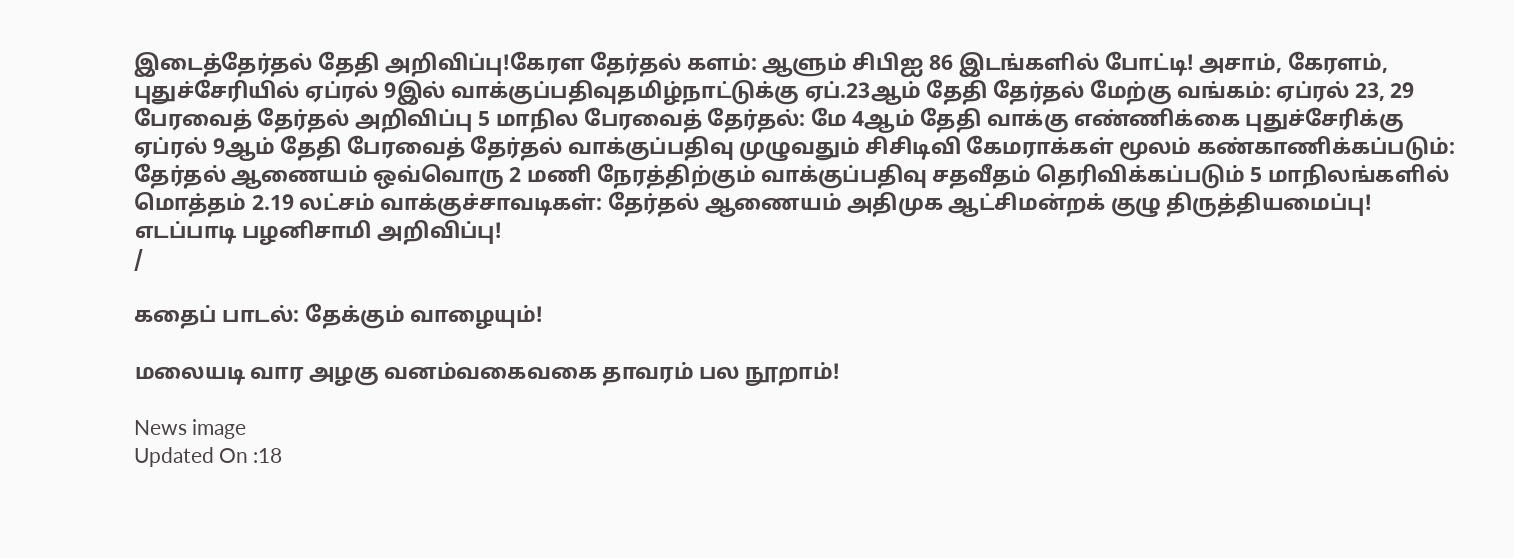இடைத்தேர்தல் தேதி அறிவிப்பு!கேரள தேர்தல் களம்: ஆளும் சிபிஐ 86 இடங்களில் போட்டி! அசாம், கேரளம், புதுச்சேரியில் ஏப்ரல் 9இல் வாக்குப்பதிவுதமிழ்நாட்டுக்கு ஏப்.23ஆம் தேதி தேர்தல் மேற்கு வங்கம்: ஏப்ரல் 23, 29 பேரவைத் தேர்தல் அறிவிப்பு 5 மாநில பேரவைத் தேர்தல்: மே 4ஆம் தேதி வாக்கு எண்ணிக்கை புதுச்சேரிக்கு ஏப்ரல் 9ஆம் தேதி பேரவைத் தேர்தல் வாக்குப்பதிவு முழுவதும் சிசிடிவி கேமராக்கள் மூலம் கண்காணிக்கப்படும்: தேர்தல் ஆணையம் ஒவ்வொரு 2 மணி நேரத்திற்கும் வாக்குப்பதிவு சதவீதம் தெரிவிக்கப்படும் 5 மாநிலங்களில் மொத்தம் 2.19 லட்சம் வாக்குச்சாவடிகள்: தேர்தல் ஆணையம் அதிமுக ஆட்சிமன்றக் குழு திருத்தியமைப்பு! எடப்பாடி பழனிசாமி அறிவிப்பு!
/

கதைப் பாடல்: தேக்கும் வாழையும்!

மலையடி வார அழகு வனம்வகைவகை தாவரம் பல நூறாம்!

News image
Updated On :18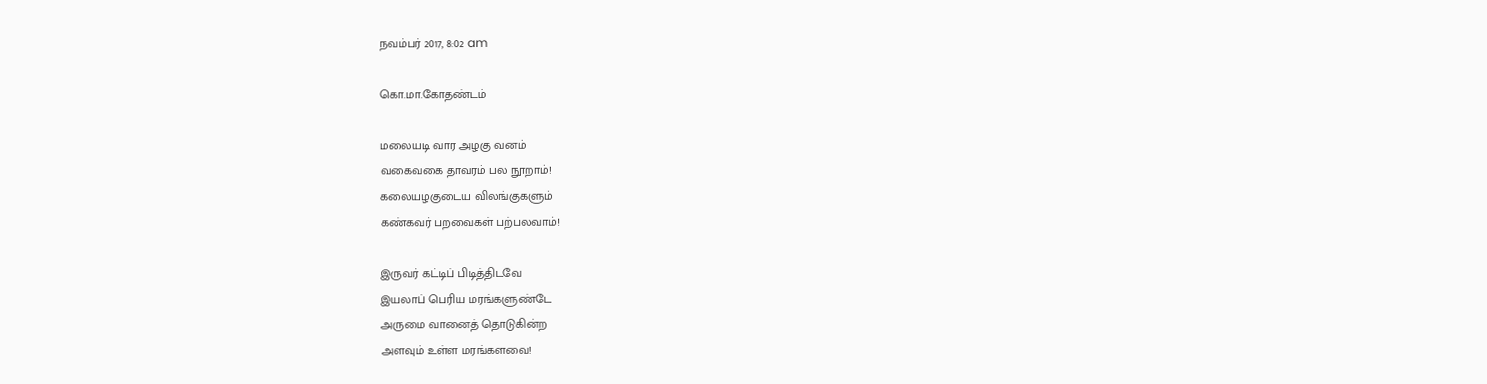நவம்பர் 2017, 8:02 am

கொ.மா.கோதண்டம்

மலையடி வார அழகு வனம்
வகைவகை தாவரம் பல நூறாம்!
கலையழகுடைய விலங்குகளும்
கண்கவர் பறவைகள் பற்பலவாம்!

இருவர் கட்டிப் பிடித்திடவே
இயலாப் பெரிய மரங்களுண்டே
அருமை வானைத் தொடுகின்ற
அளவும் உள்ள மரங்களவை!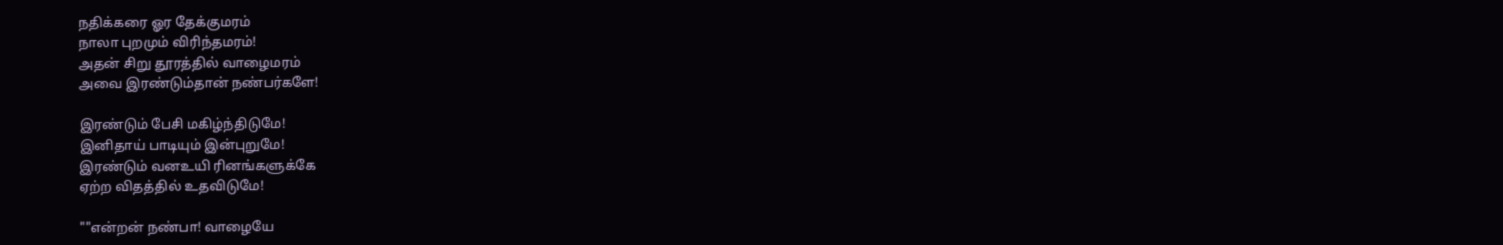நதிக்கரை ஓர தேக்குமரம்
நாலா புறமும் விரிந்தமரம்!
அதன் சிறு தூரத்தில் வாழைமரம்
அவை இரண்டும்தான் நண்பர்களே!

இரண்டும் பேசி மகிழ்ந்திடுமே!
இனிதாய் பாடியும் இன்புறுமே!
இரண்டும் வனஉயி ரினங்களுக்கே
ஏற்ற விதத்தில் உதவிடுமே!

""என்றன் நண்பா! வாழையே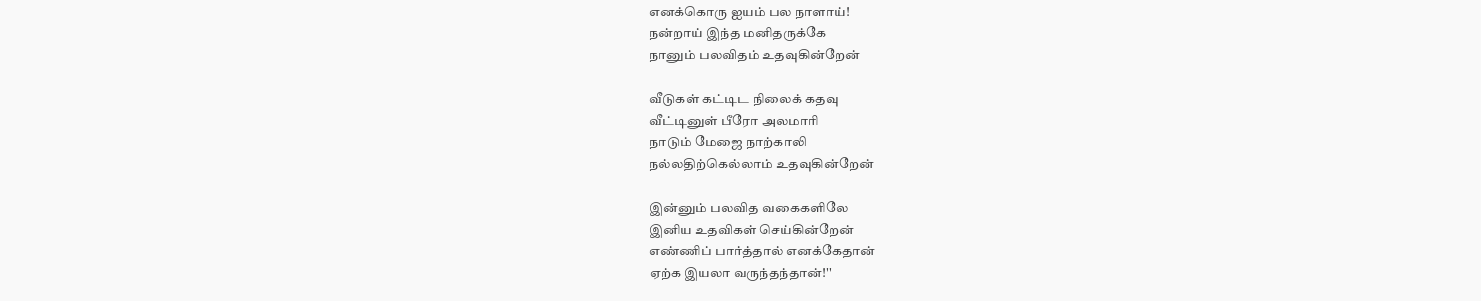எனக்கொரு ஐயம் பல நாளாய்!
நன்றாய் இந்த மனிதருக்கே
நானும் பலவிதம் உதவுகின்றேன்

வீடுகள் கட்டிட நிலைக் கதவு
வீட்டினுள் பீரோ அலமாரி
நாடும் மேஜை நாற்காலி
நல்லதிற்கெல்லாம் உதவுகின்றேன்

இன்னும் பலவித வகைகளிலே
இனிய உதவிகள் செய்கின்றேன்
எண்ணிப் பார்த்தால் எனக்கேதான்
ஏற்க இயலா வருந்தந்தான்!''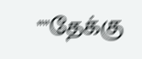""தேக்கு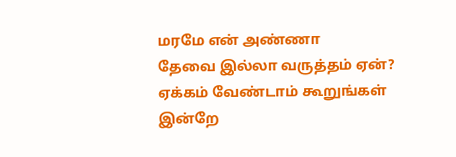மரமே என் அண்ணா
தேவை இல்லா வருத்தம் ஏன்?
ஏக்கம் வேண்டாம் கூறுங்கள்
இன்றே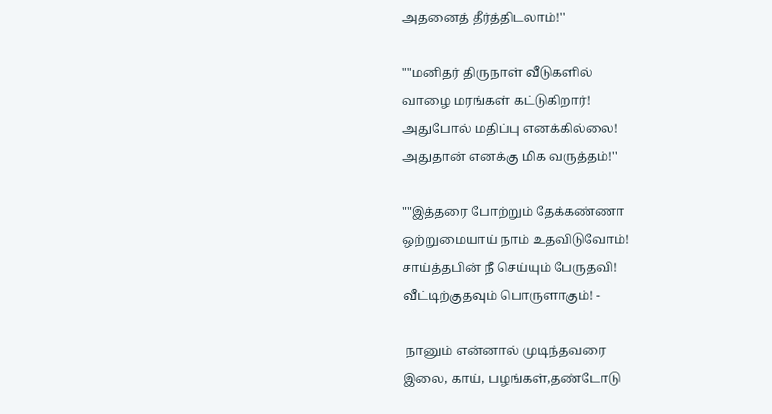அதனைத் தீர்த்திடலாம்!''

""மனிதர் திருநாள் வீடுகளில்
வாழை மரங்கள் கட்டுகிறார்!
அதுபோல் மதிப்பு எனக்கில்லை!
அதுதான் எனக்கு மிக வருத்தம்!''

""இத்தரை போற்றும் தேக்கண்ணா
ஒற்றுமையாய் நாம் உதவிடுவோம்!
சாய்த்தபின் நீ செய்யும் பேருதவி!
வீட்டிற்குதவும் பொருளாகும்! -

 நானும் என்னால் முடிந்தவரை
இலை, காய், பழங்கள்,தண்டோடு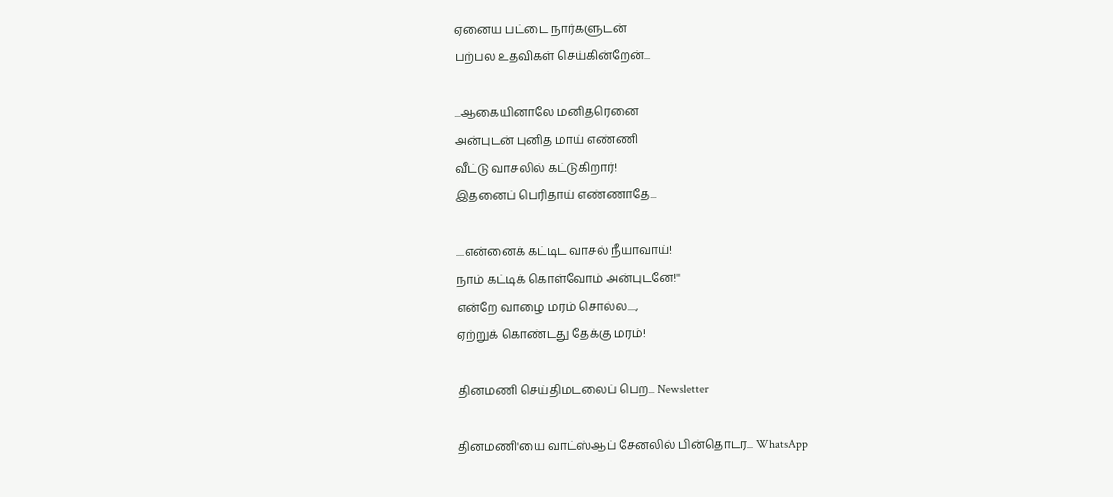ஏனைய பட்டை நார்களுடன்
பற்பல உதவிகள் செய்கின்றேன்...

...ஆகையினாலே மனிதரெனை
அன்புடன் புனித மாய் எண்ணி
வீட்டு வாசலில் கட்டுகிறார்!
இதனைப் பெரிதாய் எண்ணாதே...

....என்னைக் கட்டிட வாசல் நீயாவாய்!
நாம் கட்டிக் கொள்வோம் அன்புடனே!''
என்றே வாழை மரம் சொல்ல....,
ஏற்றுக் கொண்டது தேக்கு மரம்!

தினமணி செய்திமடலைப் பெற... Newsletter

தினமணி'யை வாட்ஸ்ஆப் சேனலில் பின்தொடர... WhatsApp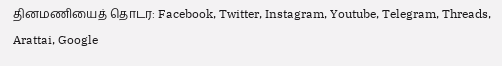தினமணியைத் தொடர: Facebook, Twitter, Instagram, Youtube, Telegram, Threads, Arattai, Google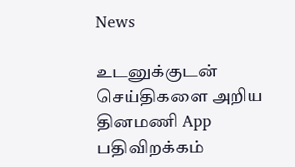News

உடனுக்குடன் செய்திகளை அறிய தினமணி App பதிவிறக்கம்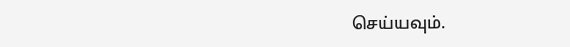செய்யவும்.